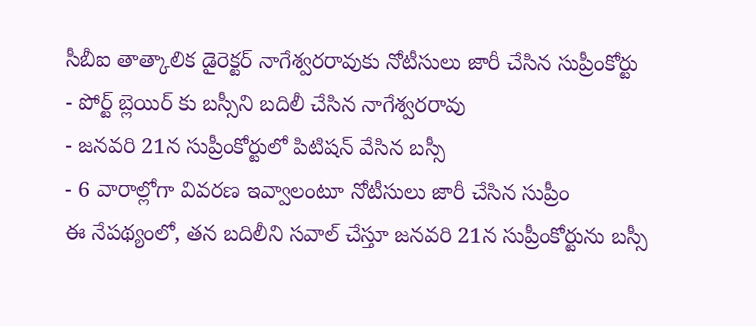సీబీఐ తాత్కాలిక డైరెక్టర్ నాగేశ్వరరావుకు నోటీసులు జారీ చేసిన సుప్రీంకోర్టు
- పోర్ట్ బ్లెయిర్ కు బస్సీని బదిలీ చేసిన నాగేశ్వరరావు
- జనవరి 21న సుప్రీంకోర్టులో పిటిషన్ వేసిన బస్సీ
- 6 వారాల్లోగా వివరణ ఇవ్వాలంటూ నోటీసులు జారీ చేసిన సుప్రీం
ఈ నేపథ్యంలో, తన బదిలీని సవాల్ చేస్తూ జనవరి 21న సుప్రీంకోర్టును బస్సీ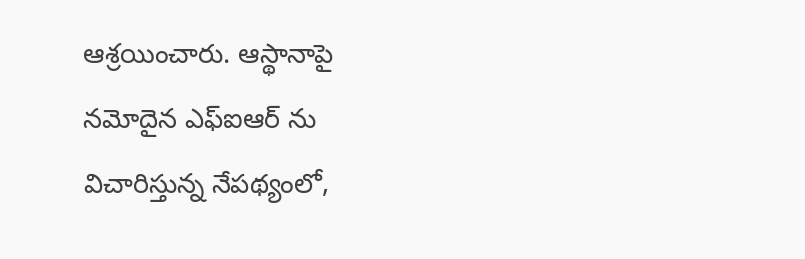ఆశ్రయించారు. ఆస్థానాపై నమోదైన ఎఫ్ఐఆర్ ను విచారిస్తున్న నేపథ్యంలో,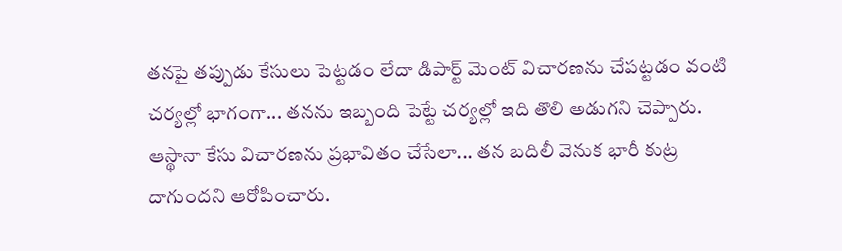తనపై తప్పుడు కేసులు పెట్టడం లేదా డిపార్ట్ మెంట్ విచారణను చేపట్టడం వంటి చర్యల్లో భాగంగా... తనను ఇబ్బంది పెట్టే చర్యల్లో ఇది తొలి అడుగని చెప్పారు. ఆస్థానా కేసు విచారణను ప్రభావితం చేసేలా... తన బదిలీ వెనుక భారీ కుట్ర దాగుందని ఆరోపించారు.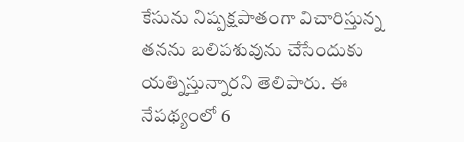కేసును నిష్పక్షపాతంగా విచారిస్తున్న తనను బలిపశువును చేసేందుకు యత్నిస్తున్నారని తెలిపారు. ఈ నేపథ్యంలో 6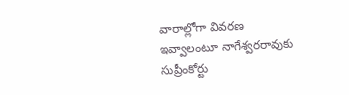వారాల్లోగా వివరణ ఇవ్వాలంటూ నాగేశ్వరరావుకు సుప్రీంకోర్టు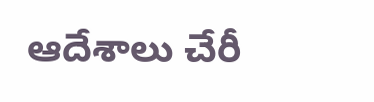ఆదేశాలు చేరీ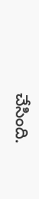చేసింది.